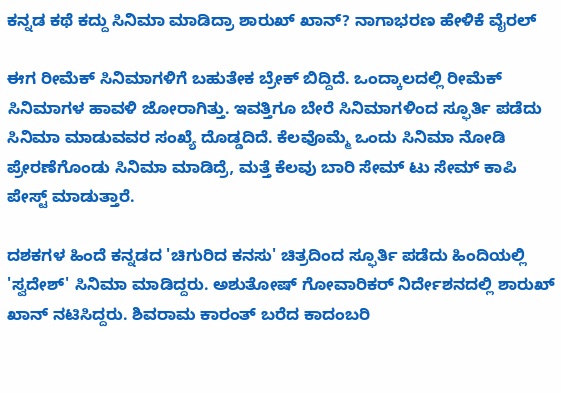ಕನ್ನಡ ಕಥೆ ಕದ್ದು ಸಿನಿಮಾ ಮಾಡಿದ್ರಾ ಶಾರುಖ್ ಖಾನ್? ನಾಗಾಭರಣ ಹೇಳಿಕೆ ವೈರಲ್

ಈಗ ರೀಮೆಕ್ ಸಿನಿಮಾಗಳಿಗೆ ಬಹುತೇಕ ಬ್ರೇಕ್ ಬಿದ್ದಿದೆ. ಒಂದ್ಕಾಲದಲ್ಲಿ ರೀಮೆಕ್ ಸಿನಿಮಾಗಳ ಹಾವಳಿ ಜೋರಾಗಿತ್ತು. ಇವತ್ತಿಗೂ ಬೇರೆ ಸಿನಿಮಾಗಳಿಂದ ಸ್ಫೂರ್ತಿ ಪಡೆದು ಸಿನಿಮಾ ಮಾಡುವವರ ಸಂಖ್ಯೆ ದೊಡ್ಡದಿದೆ. ಕೆಲವೊಮ್ಮೆ ಒಂದು ಸಿನಿಮಾ ನೋಡಿ ಪ್ರೇರಣೆಗೊಂಡು ಸಿನಿಮಾ ಮಾಡಿದ್ರೆ, ಮತ್ತೆ ಕೆಲವು ಬಾರಿ ಸೇಮ್ ಟು ಸೇಮ್ ಕಾಪಿ ಪೇಸ್ಟ್ ಮಾಡುತ್ತಾರೆ.

ದಶಕಗಳ ಹಿಂದೆ ಕನ್ನಡದ 'ಚಿಗುರಿದ ಕನಸು' ಚಿತ್ರದಿಂದ ಸ್ಫೂರ್ತಿ ಪಡೆದು ಹಿಂದಿಯಲ್ಲಿ 'ಸ್ವದೇಶ್' ಸಿನಿಮಾ ಮಾಡಿದ್ದರು. ಅಶುತೋಷ್ ಗೋವಾರಿಕರ್ ನಿರ್ದೇಶನದಲ್ಲಿ ಶಾರುಖ್ ಖಾನ್ ನಟಿಸಿದ್ದರು. ಶಿವರಾಮ ಕಾರಂತ್ ಬರೆದ ಕಾದಂಬರಿ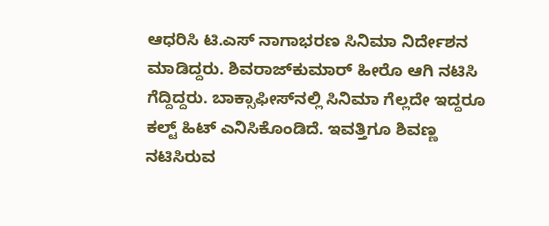ಆಧರಿಸಿ ಟಿ.ಎಸ್ ನಾಗಾಭರಣ ಸಿನಿಮಾ ನಿರ್ದೇಶನ ಮಾಡಿದ್ದರು. ಶಿವರಾಜ್‌ಕುಮಾರ್ ಹೀರೊ ಆಗಿ ನಟಿಸಿ ಗೆದ್ದಿದ್ದರು. ಬಾಕ್ಸಾಫೀಸ್‌ನಲ್ಲಿ ಸಿನಿಮಾ ಗೆಲ್ಲದೇ ಇದ್ದರೂ ಕಲ್ಟ್ ಹಿಟ್ ಎನಿಸಿಕೊಂಡಿದೆ. ಇವತ್ತಿಗೂ ಶಿವಣ್ಣ ನಟಿಸಿರುವ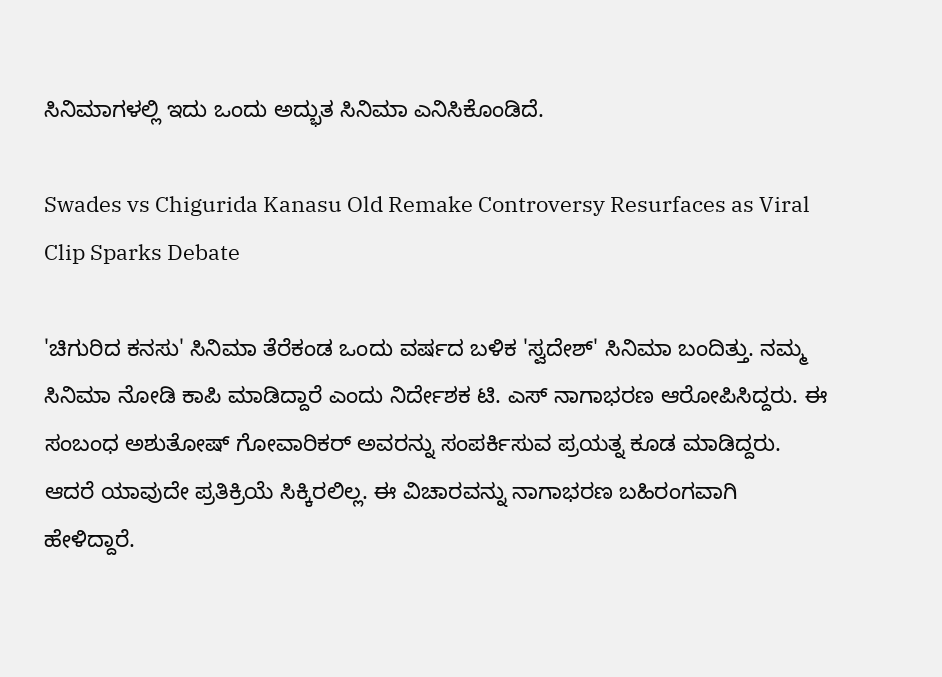ಸಿನಿಮಾಗಳಲ್ಲಿ ಇದು ಒಂದು ಅದ್ಭುತ ಸಿನಿಮಾ ಎನಿಸಿಕೊಂಡಿದೆ.

Swades vs Chigurida Kanasu Old Remake Controversy Resurfaces as Viral Clip Sparks Debate

'ಚಿಗುರಿದ ಕನಸು' ಸಿನಿಮಾ ತೆರೆಕಂಡ ಒಂದು ವರ್ಷದ ಬಳಿಕ 'ಸ್ವದೇಶ್' ಸಿನಿಮಾ ಬಂದಿತ್ತು. ನಮ್ಮ ಸಿನಿಮಾ ನೋಡಿ ಕಾಪಿ ಮಾಡಿದ್ದಾರೆ ಎಂದು ನಿರ್ದೇಶಕ ಟಿ. ಎಸ್ ನಾಗಾಭರಣ ಆರೋಪಿಸಿದ್ದರು. ಈ ಸಂಬಂಧ ಅಶುತೋಷ್ ಗೋವಾರಿಕರ್ ಅವರನ್ನು ಸಂಪರ್ಕಿಸುವ ಪ್ರಯತ್ನ ಕೂಡ ಮಾಡಿದ್ದರು. ಆದರೆ ಯಾವುದೇ ಪ್ರತಿಕ್ರಿಯೆ ಸಿಕ್ಕಿರಲಿಲ್ಲ. ಈ ವಿಚಾರವನ್ನು ನಾಗಾಭರಣ ಬಹಿರಂಗವಾಗಿ ಹೇಳಿದ್ದಾರೆ.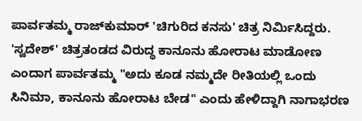ಪಾರ್ವತಮ್ಮ ರಾಜ್‌ಕುಮಾರ್ 'ಚಿಗುರಿದ ಕನಸು' ಚಿತ್ರ ನಿರ್ಮಿಸಿದ್ದರು. 'ಸ್ವದೇಶ್' ಚಿತ್ರತಂಡದ ವಿರುದ್ಧ ಕಾನೂನು ಹೋರಾಟ ಮಾಡೋಣ ಎಂದಾಗ ಪಾರ್ವತಮ್ಮ "ಅದು ಕೂಡ ನಮ್ಮದೇ ರೀತಿಯಲ್ಲಿ ಒಂದು ಸಿನಿಮಾ, ಕಾನೂನು ಹೋರಾಟ ಬೇಡ" ಎಂದು ಹೇಳಿದ್ದಾಗಿ ನಾಗಾಭರಣ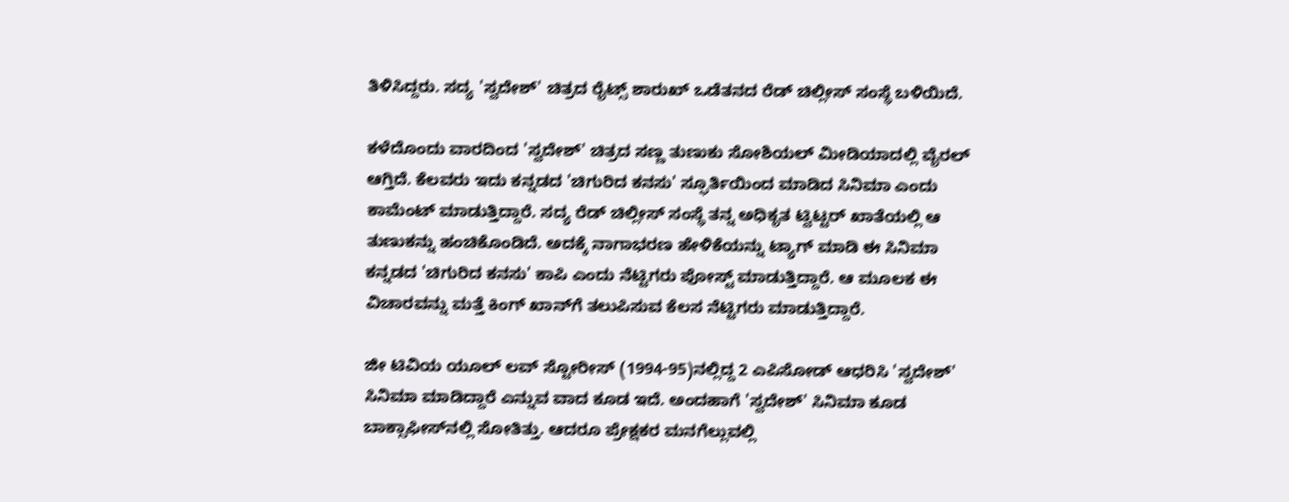ತಿಳಿಸಿದ್ದರು. ಸದ್ಯ 'ಸ್ವದೇಶ್' ಚಿತ್ರದ ರೈಟ್ಸ್ ಶಾರುಖ್ ಒಡೆತನದ ರೆಡ್ ಚಿಲ್ಲೀಸ್ ಸಂಸ್ಥೆ ಬಳಿಯಿದೆ.

ಕಳೆದೊಂದು ವಾರದಿಂದ 'ಸ್ವದೇಶ್' ಚಿತ್ರದ ಸಣ್ಣ ತುಣುಕು ಸೋಶಿಯಲ್ ಮೀಡಿಯಾದಲ್ಲಿ ವೈರಲ್ ಆಗ್ತಿದೆ. ಕೆಲವರು ಇದು ಕನ್ನಡದ 'ಚಿಗುರಿದ ಕನಸು' ಸ್ಫೂರ್ತಿಯಿಂದ ಮಾಡಿದ ಸಿನಿಮಾ ಎಂದು ಕಾಮೆಂಟ್ ಮಾಡುತ್ತಿದ್ದಾರೆ. ಸದ್ಯ ರೆಡ್ ಚಿಲ್ಲೀಸ್ ಸಂಸ್ಥೆ ತನ್ನ ಅಧಿಕೃತ ಟ್ವಿಟ್ಟರ್ ಖಾತೆಯಲ್ಲಿ ಆ ತುಣುಕನ್ನು ಹಂಚಿಕೊಂಡಿದೆ. ಅದಕ್ಕೆ ನಾಗಾಭರಣ ಹೇಳಿಕೆಯನ್ನು ಟ್ಯಾಗ್ ಮಾಡಿ ಈ ಸಿನಿಮಾ ಕನ್ನಡದ 'ಚಿಗುರಿದ ಕನಸು' ಕಾಪಿ ಎಂದು ನೆಟ್ಟಿಗರು ಪೋಸ್ಟ್ ಮಾಡುತ್ತಿದ್ದಾರೆ. ಆ ಮೂಲಕ ಈ ವಿಚಾರವನ್ನು ಮತ್ತೆ ಕಿಂಗ್ ಖಾನ್‌ಗೆ ತಲುಪಿಸುವ ಕೆಲಸ ನೆಟ್ಟಿಗರು ಮಾಡುತ್ತಿದ್ದಾರೆ.

ಜೀ ಟಿವಿಯ ಯೂಲ್ ಲವ್ ಸ್ಟೋರೀಸ್ (1994-95)ನಲ್ಲಿದ್ದ 2 ಎಪಿಸೋಡ್ ಆಧರಿಸಿ 'ಸ್ವದೇಶ್' ಸಿನಿಮಾ ಮಾಡಿದ್ದಾರೆ ಎನ್ನುವ ವಾದ ಕೂಡ ಇದೆ. ಅಂದಹಾಗೆ 'ಸ್ವದೇಶ್' ಸಿನಿಮಾ ಕೂಡ ಬಾಕ್ಸಾಫೀಸ್‌ನಲ್ಲಿ ಸೋತಿತ್ತು. ಆದರೂ ಪ್ರೇಕ್ಷಕರ ಮನಗೆಲ್ಲುವಲ್ಲಿ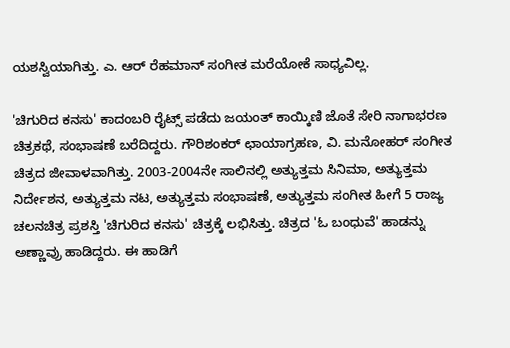ಯಶಸ್ವಿಯಾಗಿತ್ತು. ಎ. ಆರ್ ರೆಹಮಾನ್ ಸಂಗೀತ ಮರೆಯೋಕೆ ಸಾಧ್ಯವಿಲ್ಲ.

'ಚಿಗುರಿದ ಕನಸು' ಕಾದಂಬರಿ ರೈಟ್ಸ್ ಪಡೆದು ಜಯಂತ್ ಕಾಯ್ಕಿಣಿ ಜೊತೆ ಸೇರಿ ನಾಗಾಭರಣ ಚಿತ್ರಕಥೆ, ಸಂಭಾಷಣೆ ಬರೆದಿದ್ದರು. ಗೌರಿಶಂಕರ್ ಛಾಯಾಗ್ರಹಣ, ವಿ. ಮನೋಹರ್ ಸಂಗೀತ ಚಿತ್ರದ ಜೀವಾಳವಾಗಿತ್ತು. 2003-2004ನೇ ಸಾಲಿನಲ್ಲಿ ಅತ್ಯುತ್ತಮ ಸಿನಿಮಾ, ಅತ್ಯುತ್ತಮ ನಿರ್ದೇಶನ, ಅತ್ಯುತ್ತಮ ನಟ, ಅತ್ಯುತ್ತಮ ಸಂಭಾಷಣೆ, ಅತ್ಯುತ್ತಮ ಸಂಗೀತ ಹೀಗೆ 5 ರಾಜ್ಯ ಚಲನಚಿತ್ರ ಪ್ರಶಸ್ತಿ 'ಚಿಗುರಿದ ಕನಸು' ಚಿತ್ರಕ್ಕೆ ಲಭಿಸಿತ್ತು. ಚಿತ್ರದ 'ಓ ಬಂಧುವೆ' ಹಾಡನ್ನು ಅಣ್ಣಾವ್ರು ಹಾಡಿದ್ದರು. ಈ ಹಾಡಿಗೆ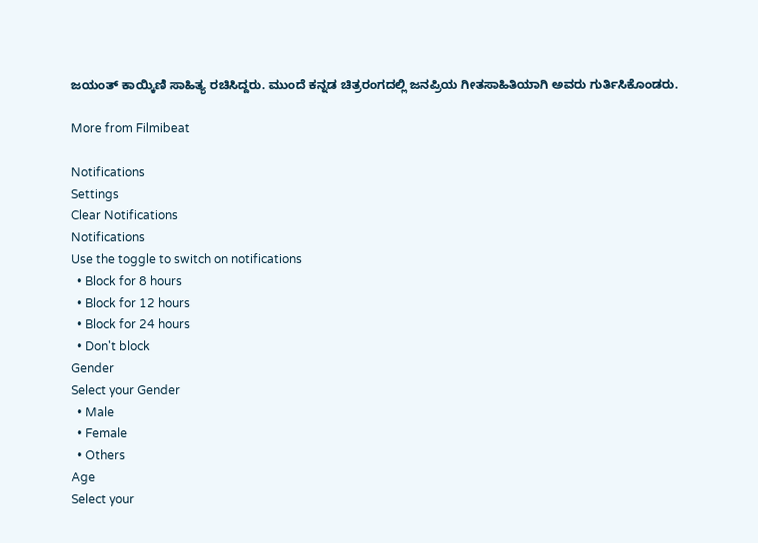ಜಯಂತ್ ಕಾಯ್ಕಿಣಿ ಸಾಹಿತ್ಯ ರಚಿಸಿದ್ದರು. ಮುಂದೆ ಕನ್ನಡ ಚಿತ್ರರಂಗದಲ್ಲಿ ಜನಪ್ರಿಯ ಗೀತಸಾಹಿತಿಯಾಗಿ ಅವರು ಗುರ್ತಿಸಿಕೊಂಡರು.

More from Filmibeat

Notifications
Settings
Clear Notifications
Notifications
Use the toggle to switch on notifications
  • Block for 8 hours
  • Block for 12 hours
  • Block for 24 hours
  • Don't block
Gender
Select your Gender
  • Male
  • Female
  • Others
Age
Select your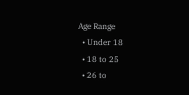Age Range
  • Under 18
  • 18 to 25
  • 26 to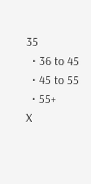35
  • 36 to 45
  • 45 to 55
  • 55+
X